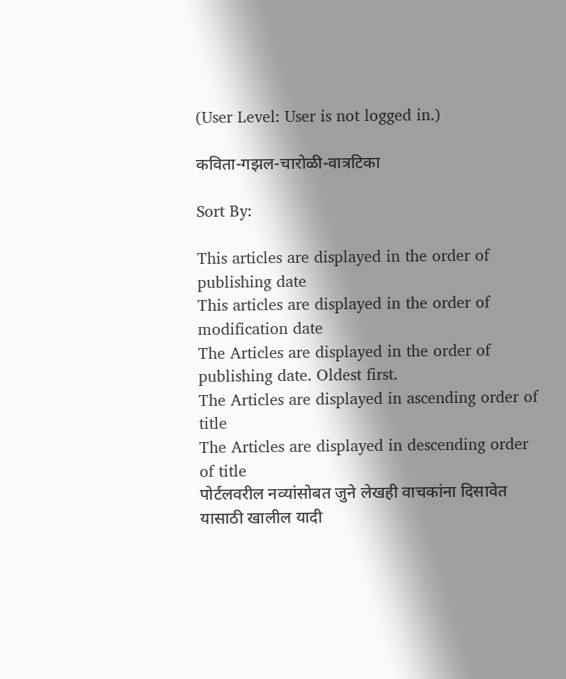(User Level: User is not logged in.)

कविता-गझल-चारोळी-वात्रटिका

Sort By:

This articles are displayed in the order of publishing date
This articles are displayed in the order of modification date
The Articles are displayed in the order of publishing date. Oldest first.
The Articles are displayed in ascending order of title
The Articles are displayed in descending order of title
पोर्टलवरील नव्यांसोबत जुने लेखही वाचकांना दिसावेत यासाठी खालील यादी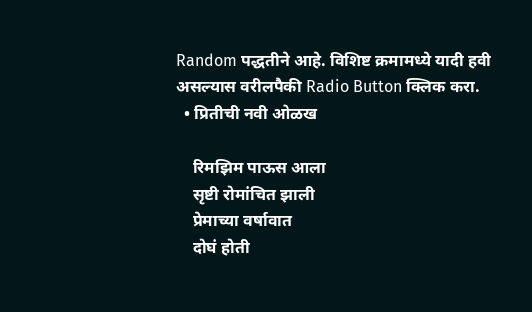Random पद्धतीने आहे. विशिष्ट क्रमामध्ये यादी हवी असल्यास वरीलपैकी Radio Button क्लिक करा.
  • प्रितीची नवी ओळख

    रिमझिम पाऊस आला
    सृष्टी रोमांचित झाली
    प्रेमाच्या वर्षावात
    दोघं होती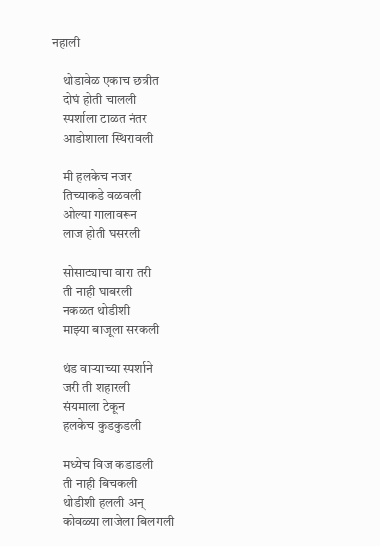नहाली

    थोडावेळ एकाच छत्रीत
    दोघं होती चालली
    स्पर्शाला टाळत नंतर
    आडोशाला स्थिरावली

    मी हलकेच नजर
    तिच्याकडे वळवली
    ओल्या गालावरून
    लाज होती घसरली

    सोसाट्याचा वारा तरी
    ती नाही घाबरली
    नकळत थोडीशी
    माझ्या बाजूला सरकली

    थंड वाऱ्याच्या स्पर्शाने
    जरी ती शहारली
    संयमाला टेकून
    हलकेच कुडकुडली

    मध्येच विज कडाडली
    ती नाही बिचकली
    थोडीशी हलली अन्
    कोवळ्या लाजेला बिलगली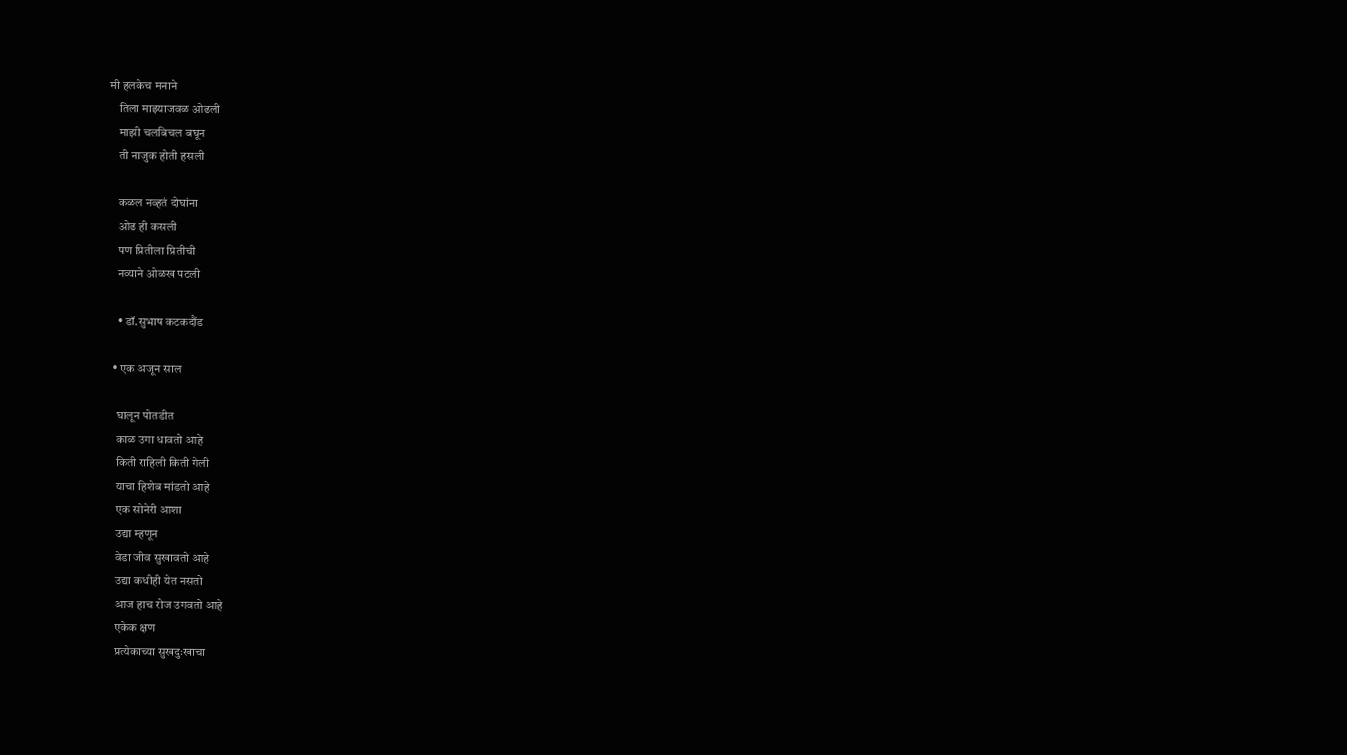मी हलकेच मनाने
    तिला माझ्याजवळ ओढली
    माझी चलबिचल बघून
    ती नाजुक होती हसली

    कळल नव्हतं दोघांना
    ओढ ही कसली
    पण प्रितीला प्रितीची
    नव्याने ओळख पटली

    • डॉ.सुभाष कटकदौंड

  • एक अजून साल

    घालून पोतडीत
    काळ उगा धावतो आहे
    किती राहिली किती गेली
    याचा हिशेब मांडतो आहे
    एक सोनेरी आशा
    उद्या म्हणून
    वेडा जीव सुखावतो आहे
    उद्या कधीही येत नसतो
    आज हाच रोज उगवतो आहे
    एकेक क्षण
    प्रत्येकाच्या सुखदुःखाचा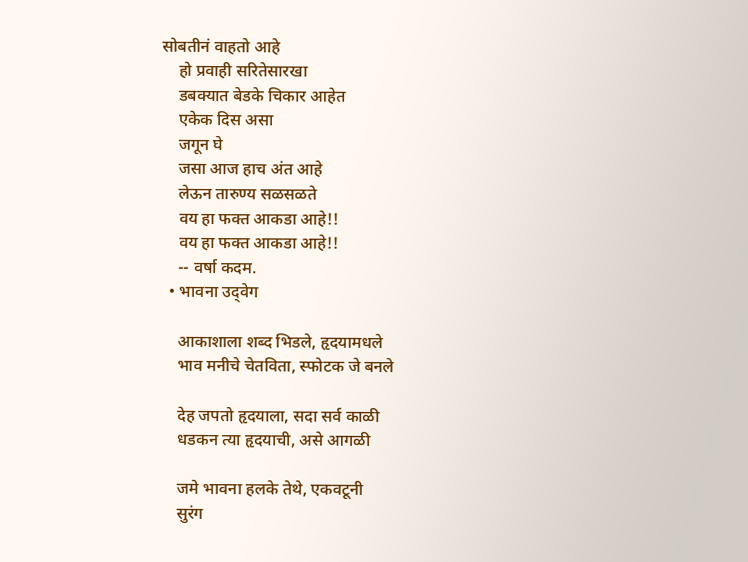सोबतीनं वाहतो आहे
    हो प्रवाही सरितेसारखा
    डबक्यात बेडके चिकार आहेत
    एकेक दिस असा
    जगून घे
    जसा आज हाच अंत आहे
    लेऊन तारुण्य सळसळते
    वय हा फक्त आकडा आहे!!
    वय हा फक्त आकडा आहे!!
    -- वर्षा कदम.
  • भावना उद्‍वेग

    आकाशाला शब्द भिडले, हृदयामधले
    भाव मनीचे चेतविता, स्फोटक जे बनले

    देह जपतो हृदयाला, सदा सर्व काळी
    धडकन त्या हृदयाची, असे आगळी

    जमे भावना हलके तेथे, एकवटूनी
    सुरंग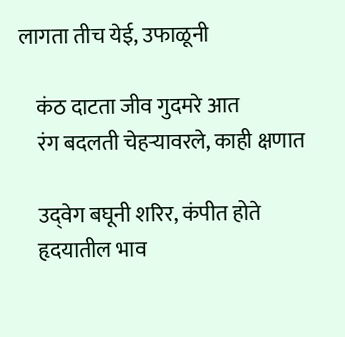लागता तीच येई, उफाळूनी

    कंठ दाटता जीव गुदमरे आत
    रंग बदलती चेहऱ्यावरले, काही क्षणात

    उद्‌वेग बघूनी शरिर, कंपीत होते
    हृदयातील भाव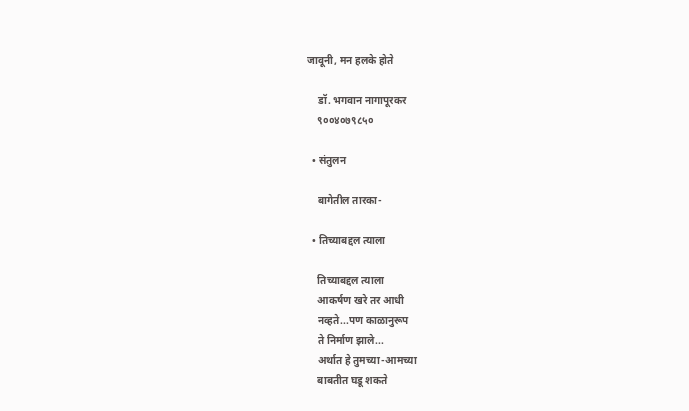जावूनी, मन हलके होते

    डॉ. भगवान नागापूरकर
    ९००४०७९८५०

  • संतुलन

    बागेतील तारका-

  • तिच्याबद्दल त्याला

    तिच्याबद्दल त्याला
    आकर्षण खरे तर आधी
    नव्हते...पण काळानुरूप
    ते निर्माण झाले...
    अर्थात हे तुमच्या-आमच्या
    बाबतीत घडू शकते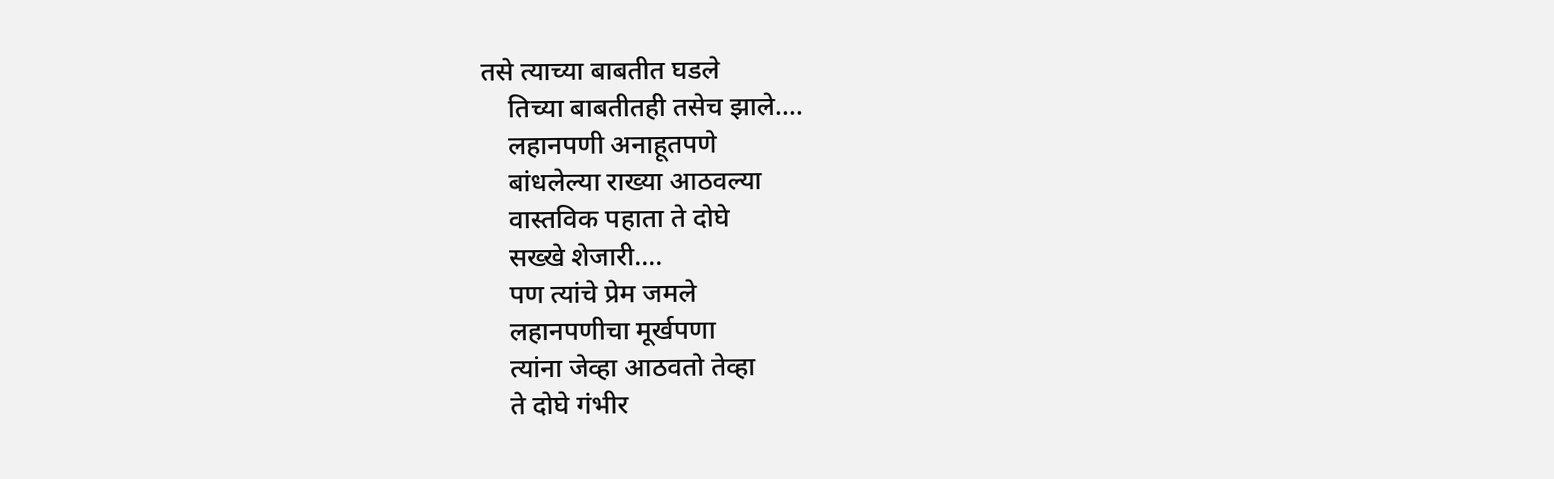तसे त्याच्या बाबतीत घडले
    तिच्या बाबतीतही तसेच झाले....
    लहानपणी अनाहूतपणे
    बांधलेल्या राख्या आठवल्या
    वास्तविक पहाता ते दोघे
    सख्खे शेजारी....
    पण त्यांचे प्रेम जमले
    लहानपणीचा मूर्खपणा
    त्यांना जेव्हा आठवतो तेव्हा
    ते दोघे गंभीर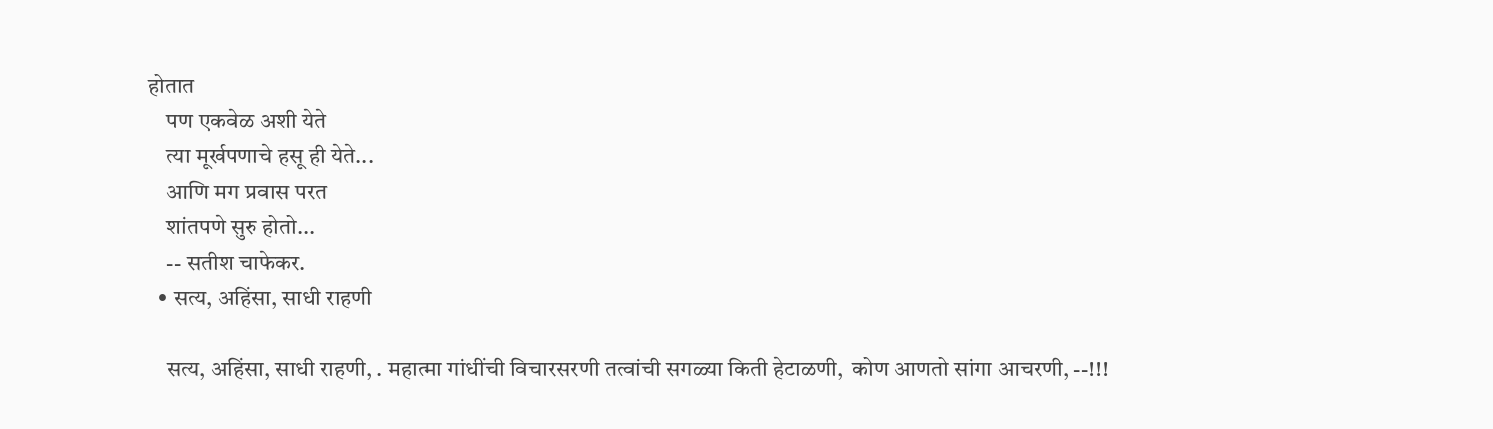होतात
    पण एकवेळ अशी येते
    त्या मूर्खपणाचे हसू ही येते...
    आणि मग प्रवास परत
    शांतपणे सुरु होतो...
    -- सतीश चाफेकर.
  • सत्य, अहिंसा, साधी राहणी

    सत्य, अहिंसा, साधी राहणी, . महात्मा गांधींची विचारसरणी तत्वांची सगळ्या किती हेटाळणी,  कोण आणतो सांगा आचरणी, --!!!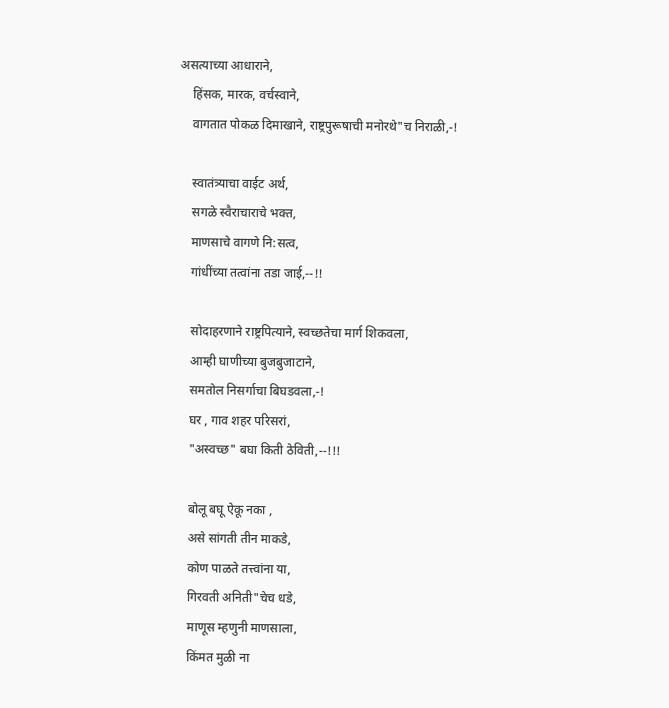असत्याच्या आधाराने,
    हिंसक, मारक, वर्चस्वाने,
    वागतात पोकळ दिमाखाने, राष्ट्रपुरूषाची मनोरथे"च निराळी,-!

    स्वातंत्र्याचा वाईट अर्थ,
    सगळे स्वैराचाराचे भक्त,
    माणसाचे वागणे नि:सत्व,
    गांधींच्या तत्वांना तडा जाई,--!!

    सोदाहरणाने राष्ट्रपित्याने, स्वच्छतेचा मार्ग शिकवला,
    आम्ही घाणीच्या बुजबुजाटाने,
    समतोल निसर्गाचा बिघडवला,-!
    घर , गाव शहर परिसरां,
    "अस्वच्छ" बघा किती ठेविती,--!!!

    बोलू बघू ऐकू नका ,
    असे सांगती तीन माकडे,
    कोण पाळते तत्त्वांना या,
    गिरवती अनिती"चेच धडे,
    माणूस म्हणुनी माणसाला,
    किंमत मुळी ना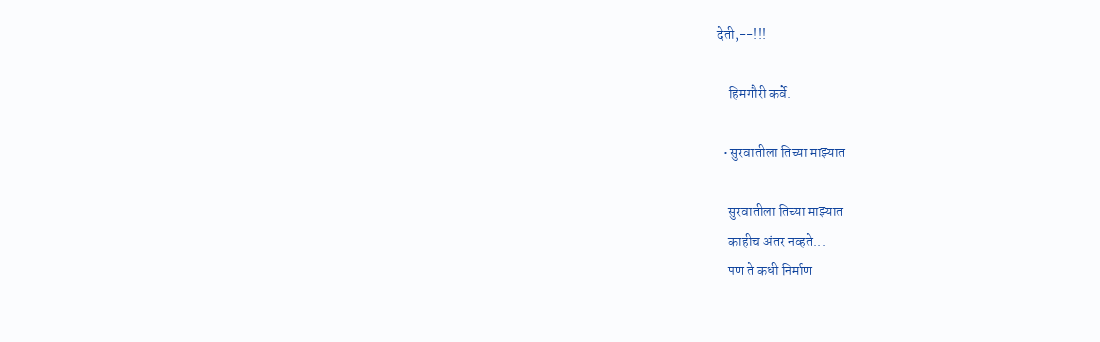देती,--!!!

    हिमगौरी कर्वे.

  • सुरवातीला तिच्या माझ्यात

    सुरवातीला तिच्या माझ्यात
    काहीच अंतर नव्हते...
    पण ते कधी निर्माण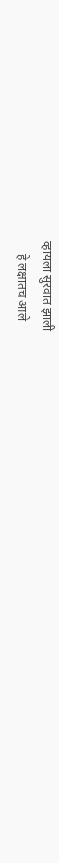व्हायला सुरवात झाली
    हे लक्षातच आले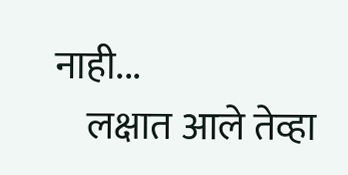नाही...
    लक्षात आले तेव्हा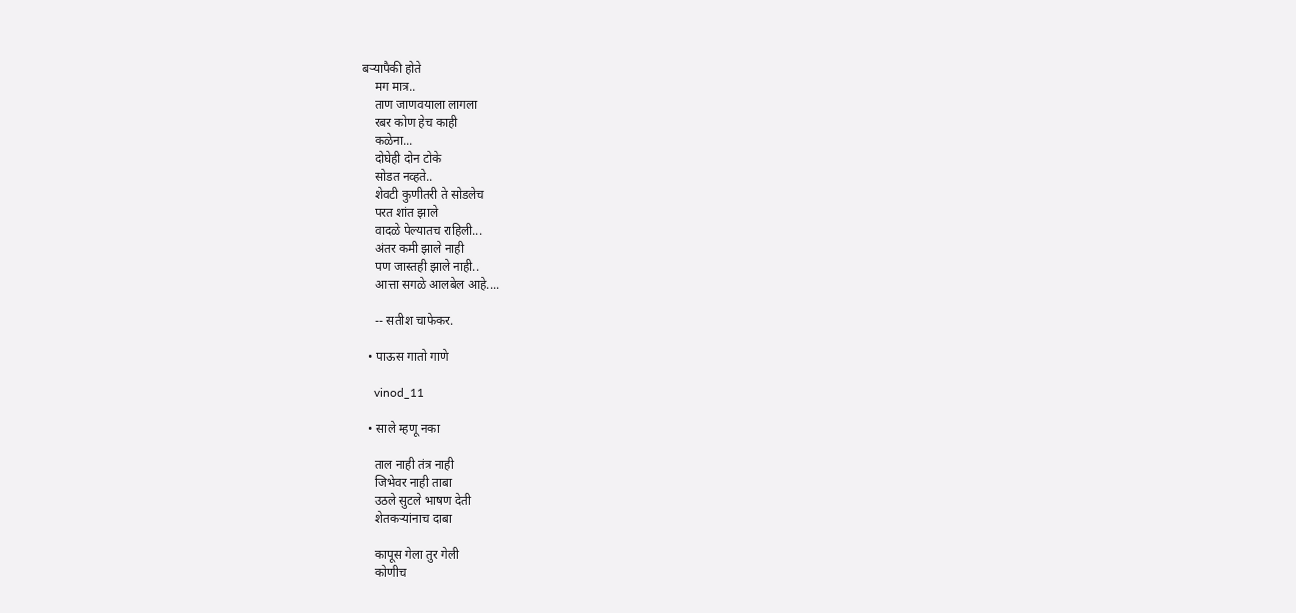बऱ्यापैकी होते
    मग मात्र..
    ताण जाणवयाला लागला
    रबर कोण हेच काही
    कळेना...
    दोघेही दोन टोके
    सोडत नव्हते..
    शेवटी कुणीतरी ते सोडलेच
    परत शांत झाले
    वादळे पेल्यातच राहिली...
    अंतर कमी झाले नाही
    पण जास्तही झाले नाही..
    आत्ता सगळे आलबेल आहे....

    -- सतीश चाफेकर.

  • पाऊस गातो गाणे

    vinod_11

  • साले म्हणू नका

    ताल नाही तंत्र नाही
    जिभेवर नाही ताबा
    उठले सुटले भाषण देती
    शेतकऱ्यांनाच दाबा

    कापूस गेला तुर गेली
    कोणीच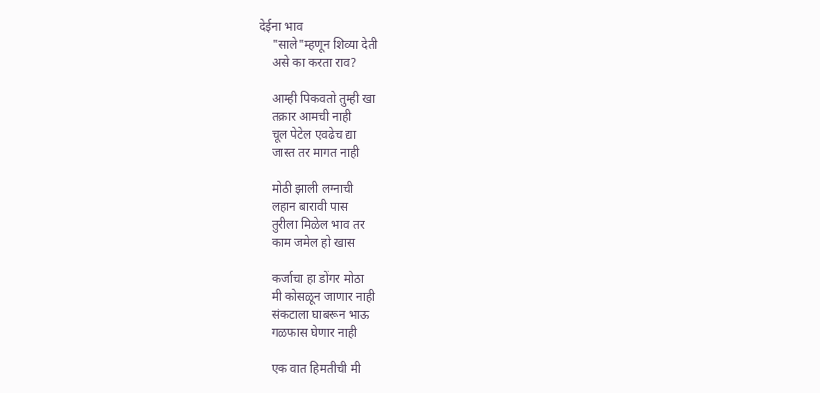देईना भाव
    "साले"म्हणून शिव्या देती
    असे का करता राव?

    आम्ही पिकवतो तुम्ही खा
    तक्रार आमची नाही
    चूल पेटेल एवढेच द्या
    जास्त तर मागत नाही

    मोठी झाली लग्नाची
    लहान बारावी पास
    तुरीला मिळेल भाव तर
    काम जमेल हो खास

    कर्जाचा हा डोंगर मोठा
    मी कोसळून जाणार नाही
    संकटाला घाबरून भाऊ
    गळफास घेणार नाही

    एक वात हिमतीची मी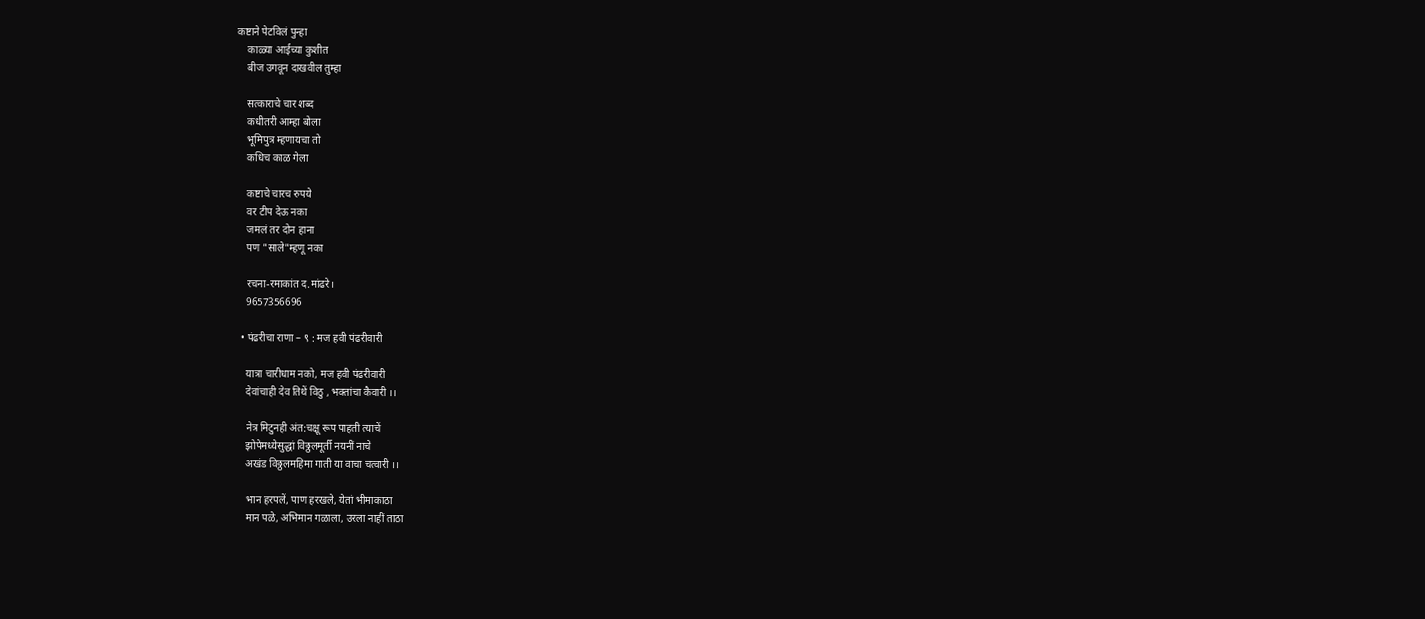कष्टाने पेटविलं पुन्हा
    काळ्या आईच्या कुशीत
    बीज उगवून दाखवील तुम्हा

    सत्काराचे चार शब्द
    कधीतरी आम्हा बोला
    भूमिपुत्र म्हणायचा तो
    कधिच काळ गेला

    कष्टाचे चारच रुपये
    वर टीप देऊ नका
    जमलं तर दोन हाना
    पण "साले"म्हणू नका

    रचना-रमाकांत द.मांढरे।
    9657356696

  • पंढरीचा राणा – ९ : मज हवी पंढरीवारी

    यात्रा चारीधाम नको, मज हवी पंढरीवारी
    देवांचाही देव तिथें विठु , भक्तांचा कैवारी ।।

    नेत्र मिटुनही अंत:चक्षू रूप पाहती त्याचें
    झोपेमध्येसुद्धां विठ्ठलमूर्ती नयनीं नाचे
    अखंड विठ्ठलमहिमा गाती या वाचा चत्वारी ।।

    भान हरपलें, पाण हरखले, येतां भीमाकाठा
    मान पळे, अभिमान गळाला, उरला नाहीं ताठा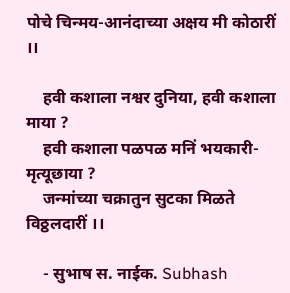पोचे चिन्मय-आनंदाच्या अक्षय मी कोठारीं ।।

    हवी कशाला नश्वर दुनिया, हवी कशाला माया ?
    हवी कशाला पळपळ मनिं भयकारी-मृत्यूछाया ?
    जन्मांच्या चक्रातुन सुटका मिळते विठ्ठलदारीं ।।

    - सुभाष स. नाईक. Subhash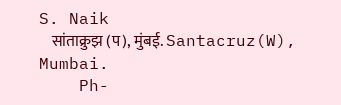S. Naik
    सांताक्रुझ (प), मुंबई. Santacruz(W), Mumbai.
    Ph-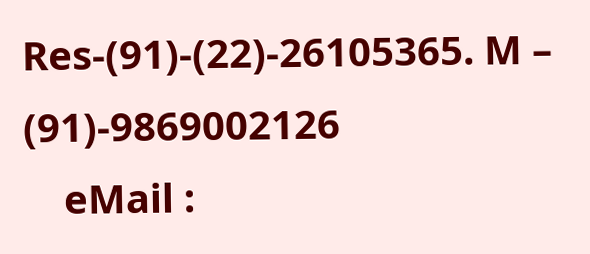Res-(91)-(22)-26105365. M – (91)-9869002126
    eMail :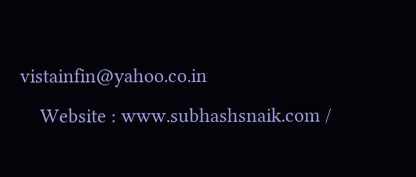vistainfin@yahoo.co.in
    Website : www.subhashsnaik.com /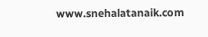www.snehalatanaik.com